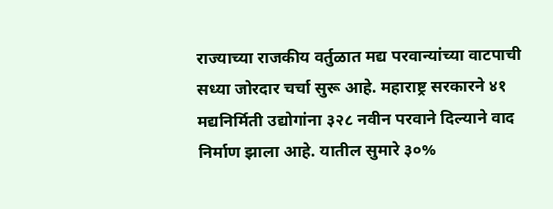राज्याच्या राजकीय वर्तुळात मद्य परवान्यांच्या वाटपाची सध्या जोरदार चर्चा सुरू आहे. महाराष्ट्र सरकारने ४१ मद्यनिर्मिती उद्योगांना ३२८ नवीन परवाने दिल्याने वाद निर्माण झाला आहे. यातील सुमारे ३०%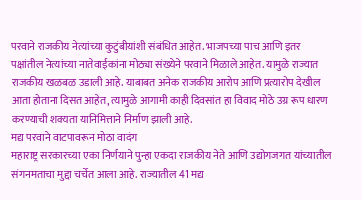परवाने राजकीय नेत्यांच्या कुटुंबीयांशी संबंधित आहेत. भाजपच्या पाच आणि इतर पक्षांतील नेत्यांच्या नातेवाईकांना मोठ्या संख्येने परवाने मिळाले आहेत. यामुळे राज्यात राजकीय खळबळ उडाली आहे. याबाबत अनेक राजकीय आरोप आणि प्रत्यारोप देखील आता होताना दिसत आहेत, त्यामुळे आगामी काही दिवसांत हा विवाद मोठे उग्र रूप धारण करण्याची शक्यता यानिमित्ताने निर्माण झाली आहे.
मद्य परवाने वाटपावरून मोठा वादंग
महाराष्ट्र सरकारच्या एका निर्णयाने पुन्हा एकदा राजकीय नेते आणि उद्योगजगत यांच्यातील संगनमताचा मुद्दा चर्चेत आला आहे. राज्यातील 41 मद्य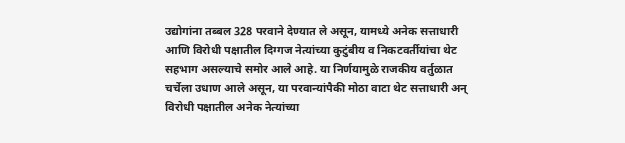उद्योगांना तब्बल 328 परवाने देण्यात ले असून, यामध्ये अनेक सत्ताधारी आणि विरोधी पक्षातील दिग्गज नेत्यांच्या कुटुंबीय व निकटवर्तीयांचा थेट सहभाग असल्याचे समोर आले आहे. या निर्णयामुळे राजकीय वर्तुळात चर्चेला उधाण आले असून, या परवान्यांपैकी मोठा वाटा थेट सत्ताधारी अन् विरोधी पक्षातील अनेक नेत्यांच्या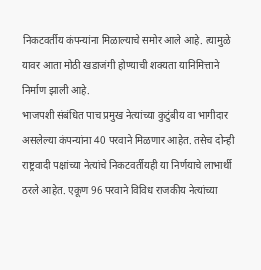निकटवर्तीय कंपन्यांना मिळाल्याचे समोर आले आहे. त्यामुळे यावर आता मोठी खडाजंगी होण्याची शक्यता यानिमित्ताने निर्माण झाली आहे.
भाजपशी संबंधित पाच प्रमुख नेत्यांच्या कुटुंबीय वा भागीदार असलेल्या कंपन्यांना 40 परवाने मिळणार आहेत. तसेच दोन्ही राष्ट्रवादी पक्षांच्या नेत्यांचे निकटवर्तीयही या निर्णयाचे लाभार्थी ठरले आहेत. एकूण 96 परवाने विविध राजकीय नेत्यांच्या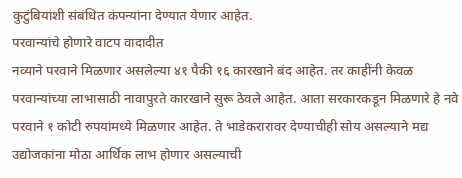कुटुंबियांशी संबंधित कंपन्यांना देण्यात येणार आहेत.
परवान्यांचे होणारे वाटप वादादीत
नव्याने परवाने मिळणार असलेल्या ४१ पैकी १६ कारखाने बंद आहेत. तर काहींनी केवळ परवान्यांच्या लाभासाठी नावापुरते कारखाने सुरू ठेवले आहेत. आता सरकारकडून मिळणारे हे नवे परवाने १ कोटी रुपयांमध्ये मिळणार आहेत. ते भाडेकरारावर देण्याचीही सोय असल्याने मद्य उद्योजकांना मोठा आर्थिक लाभ होणार असल्याची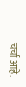चर्चा आहे.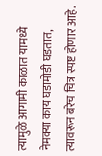त्यामुळे आगामी काळात यामध्ये नेमक्या काय घडामोडी घडतात, त्यावरून बरेच चित्र स्पष्ट होणार आहे.